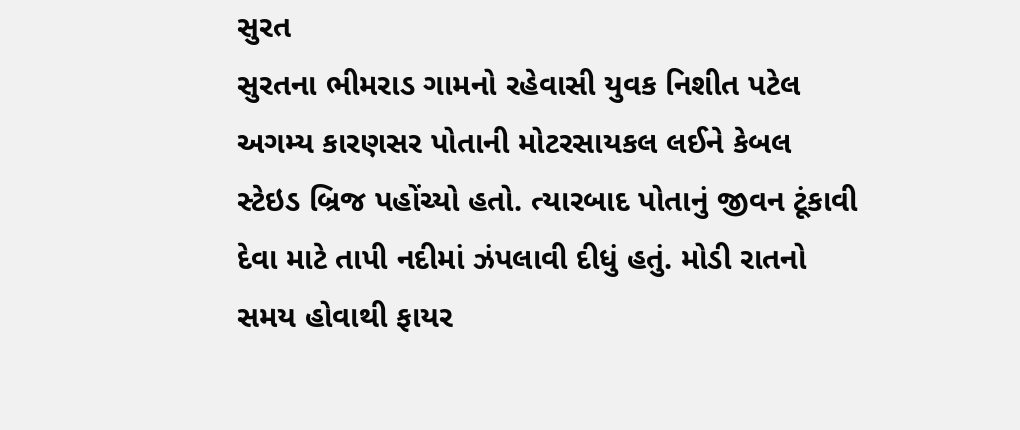સુરત
સુરતના ભીમરાડ ગામનો રહેવાસી યુવક નિશીત પટેલ અગમ્ય કારણસર પોતાની મોટરસાયકલ લઈને કેબલ સ્ટેઇડ બ્રિજ પહોંચ્યો હતો. ત્યારબાદ પોતાનું જીવન ટૂંકાવી દેવા માટે તાપી નદીમાં ઝંપલાવી દીધું હતું. મોડી રાતનો સમય હોવાથી ફાયર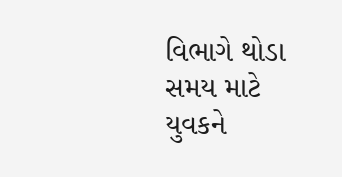વિભાગે થોડા સમય માટે યુવકને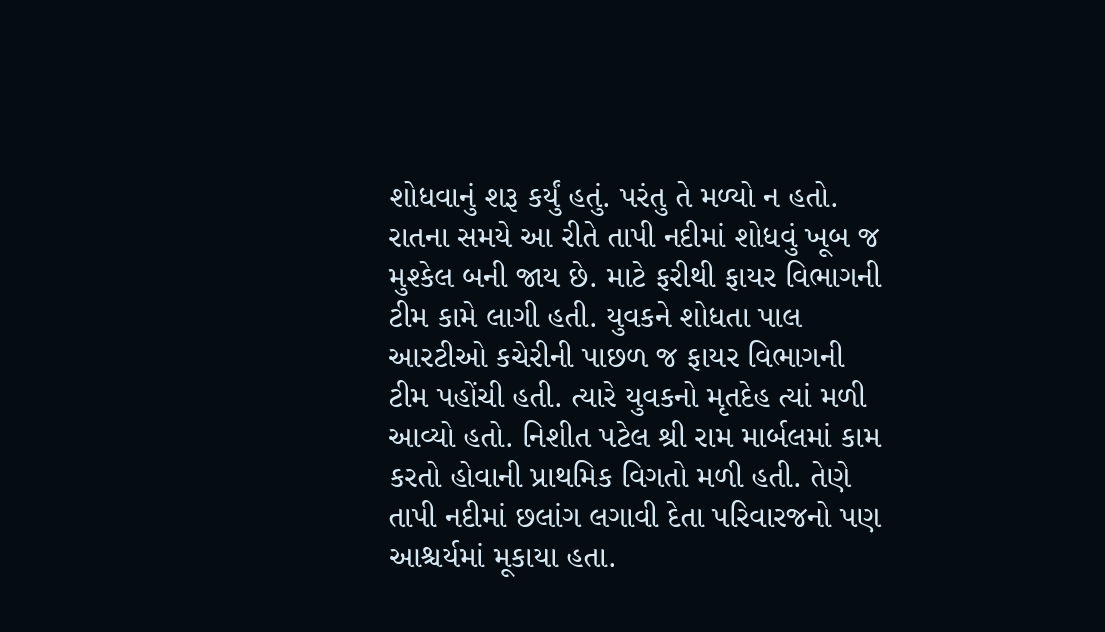શોધવાનું શરૂ કર્યું હતું. પરંતુ તે મળ્યો ન હતો. રાતના સમયે આ રીતે તાપી નદીમાં શોધવું ખૂબ જ મુશ્કેલ બની જાય છે. માટે ફરીથી ફાયર વિભાગની ટીમ કામે લાગી હતી. યુવકને શોધતા પાલ આરટીઓ કચેરીની પાછળ જ ફાયર વિભાગની ટીમ પહોંચી હતી. ત્યારે યુવકનો મૃતદેહ ત્યાં મળી આવ્યો હતો. નિશીત પટેલ શ્રી રામ માર્બલમાં કામ કરતો હોવાની પ્રાથમિક વિગતો મળી હતી. તેણે તાપી નદીમાં છલાંગ લગાવી દેતા પરિવારજનો પણ આશ્ચર્યમાં મૂકાયા હતા.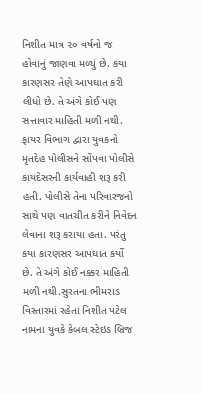નિશીત માત્ર ૨૦ વર્ષનો જ હોવાનું જાણવા મળ્યું છે. કયા કારણસર તેણે આપઘાત કરી લીધો છે. તે અંગે કોઈ પણ સત્તાવાર માહિતી મળી નથી. ફાયર વિભાગ દ્વારા યુવકનો મૃતદેહ પોલીસને સોંપવા પોલીસે કાયદેસરની કાર્યવાહી શરૂ કરી હતી. પોલીસે તેના પરિવારજનો સાથે પણ વાતચીત કરીને નિવેદન લેવાના શરૂ કરાયા હતા. પરંતુ કયા કારણસર આપઘાત કર્યો છે. તે અંગે કોઈ નક્કર માહિતી મળી નથી.સુરતના ભીમરાડ વિસ્તારમાં રહેતા નિશીત પટેલ નામના યુવકે કેબલ સ્ટેઇડ બ્રિજ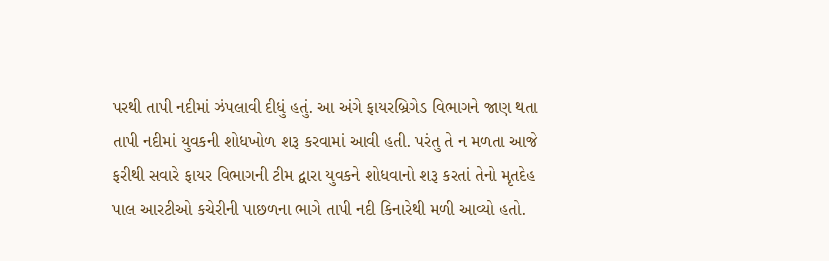પરથી તાપી નદીમાં ઝંપલાવી દીધું હતું. આ અંગે ફાયરબ્રિગેડ વિભાગને જાણ થતા તાપી નદીમાં યુવકની શોધખોળ શરૂ કરવામાં આવી હતી. પરંતુ તે ન મળતા આજે ફરીથી સવારે ફાયર વિભાગની ટીમ દ્વારા યુવકને શોધવાનો શરૂ કરતાં તેનો મૃતદેહ પાલ આરટીઓ કચેરીની પાછળના ભાગે તાપી નદી કિનારેથી મળી આવ્યો હતો.